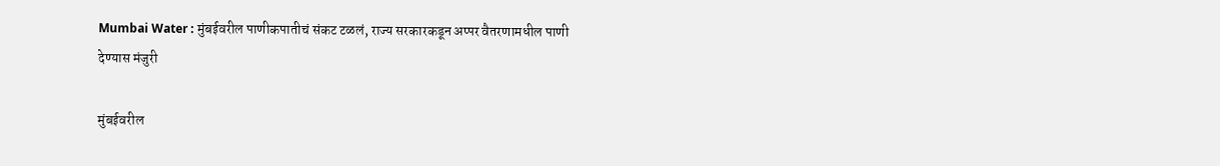Mumbai Water : मुंबईवरील पाणीकपातीचं संकट टळलं, राज्य सरकारकडून अप्पर वैतरणामधील पाणी देण्यास मंजुरी

मुंबईवरील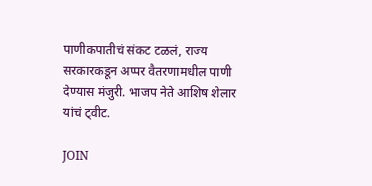पाणीकपातीचं संकट टळलं, राज्य सरकारकडून अप्पर वैतरणामधील पाणी देण्यास मंजुरी. भाजप नेते आशिष शेलार यांचं ट्वीट.

JOIN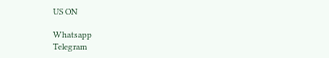US ON

Whatsapp
Telegram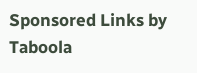Sponsored Links by Taboola